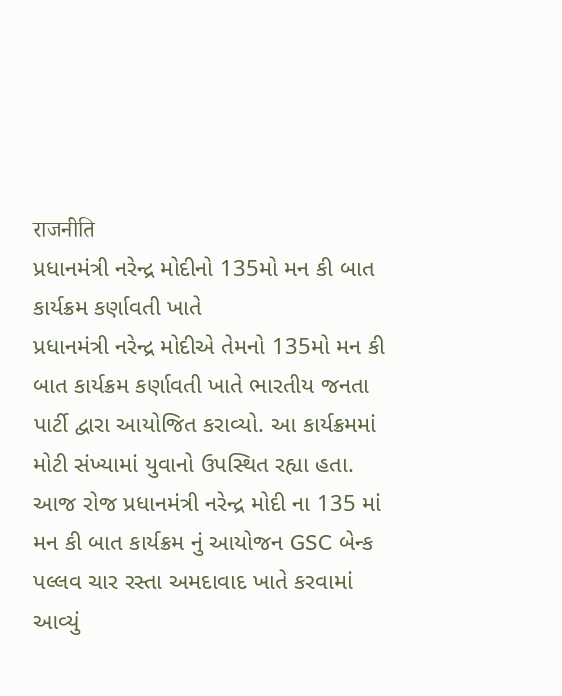राजनीति
પ્રધાનમંત્રી નરેન્દ્ર મોદીનો 135મો મન કી બાત કાર્યક્રમ કર્ણાવતી ખાતે
પ્રધાનમંત્રી નરેન્દ્ર મોદીએ તેમનો 135મો મન કી બાત કાર્યક્રમ કર્ણાવતી ખાતે ભારતીય જનતા પાર્ટી દ્વારા આયોજિત કરાવ્યો. આ કાર્યક્રમમાં મોટી સંખ્યામાં યુવાનો ઉપસ્થિત રહ્યા હતા.
આજ રોજ પ્રધાનમંત્રી નરેન્દ્ર મોદી ના 135 માં મન કી બાત કાર્યક્રમ નું આયોજન GSC બેન્ક પલ્લવ ચાર રસ્તા અમદાવાદ ખાતે કરવામાં આવ્યું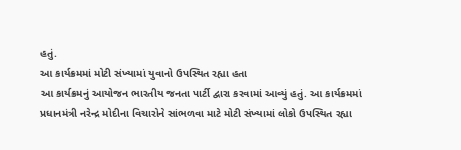હતું.
આ કાર્યક્રમમાં મોટી સંખ્યામાં યુવાનો ઉપસ્થિત રહ્યા હતા
આ કાર્યક્રમનું આયોજન ભારતીય જનતા પાર્ટી દ્વારા કરવામાં આવ્યું હતું. આ કાર્યક્રમમાં પ્રધાનમંત્રી નરેન્દ્ર મોદીના વિચારોને સાંભળવા માટે મોટી સંખ્યામાં લોકો ઉપસ્થિત રહ્યા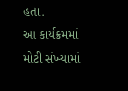હતા.
આ કાર્યક્રમમાં મોટી સંખ્યામાં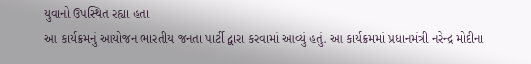યુવાનો ઉપસ્થિત રહ્યા હતા
આ કાર્યક્રમનું આયોજન ભારતીય જનતા પાર્ટી દ્વારા કરવામાં આવ્યું હતું. આ કાર્યક્રમમાં પ્રધાનમંત્રી નરેન્દ્ર મોદીના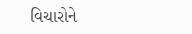વિચારોને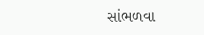સાંભળવા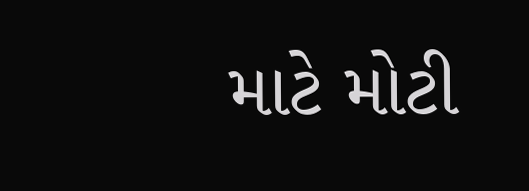માટે મોટી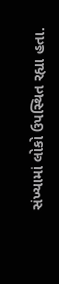સંખ્યામાં લોકો ઉપસ્થિત રહ્યા હતા.